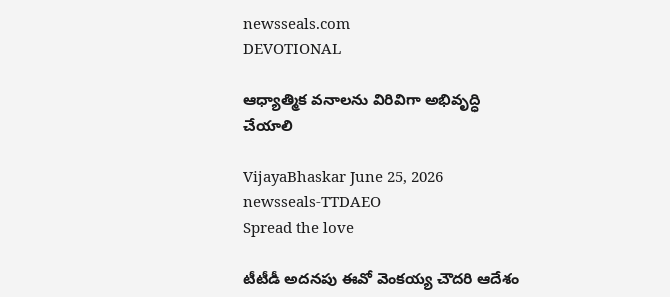newsseals.com
DEVOTIONAL

ఆధ్యాత్మిక వనాలను విరివిగా అభివృద్ధి చేయాలి

VijayaBhaskar June 25, 2026
newsseals-TTDAEO
Spread the love

టీటీడీ అదనపు ఈవో వెంక‌య్య చౌద‌రి ఆదేశం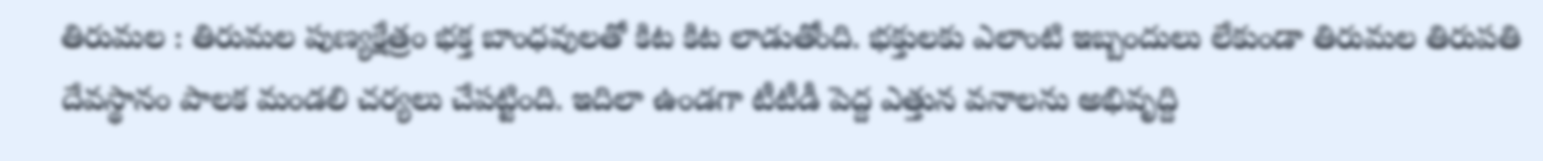తిరుమల : తిరుమ‌ల పుణ్య‌క్షేత్రం భ‌క్త బాంధ‌వుల‌తో కిట కిట లాడుతోంది. భ‌క్తులకు ఎలాంటి ఇబ్బందులు లేకుండా తిరుమ‌ల తిరుప‌తి దేవ‌స్థానం పాల‌క మండ‌లి చ‌ర్య‌లు చేప‌ట్టింది. ఇదిలా ఉండ‌గా టీటీడీ పెద్ద ఎత్తున వ‌నాల‌ను అభివృద్ది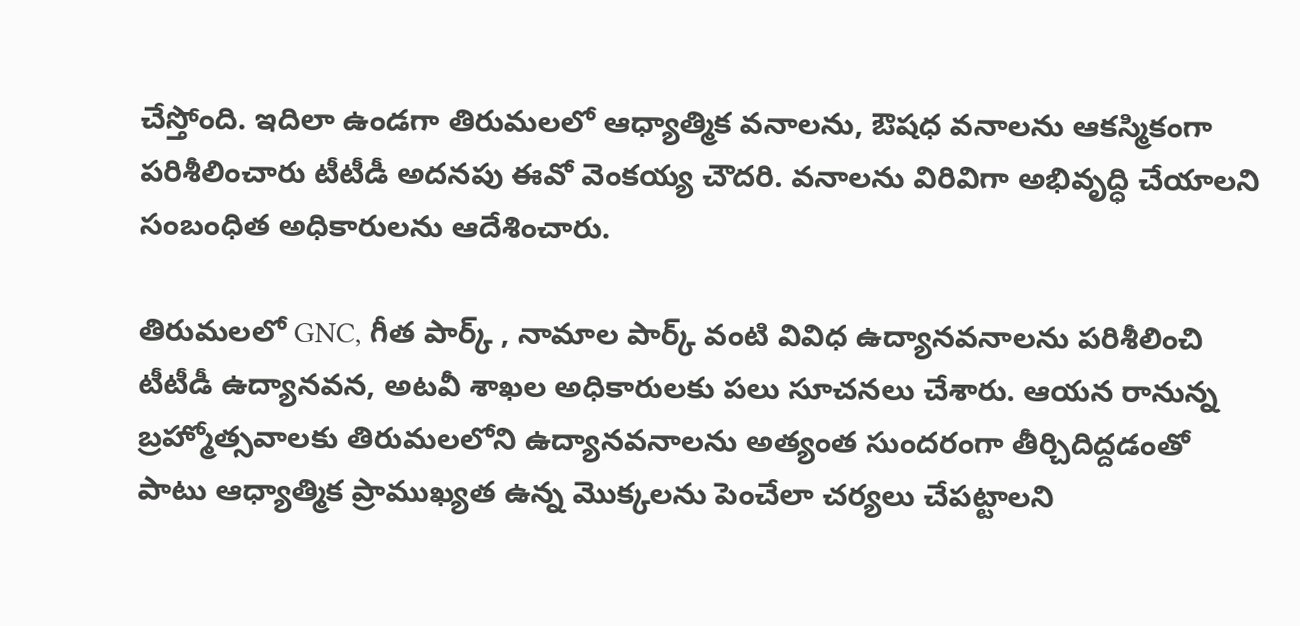చేస్తోంది. ఇదిలా ఉండ‌గా తిరుమలలో ఆధ్యాత్మిక వనాలను, ఔషధ వనాలను ఆక‌స్మికంగా ప‌రిశీలించారు టీటీడీ అద‌న‌పు ఈవో వెంక‌య్య చౌద‌రి. వ‌నాల‌ను విరివిగా అభివృద్ధి చేయాలని సంబంధిత అధికారులను ఆదేశించారు.

తిరుమలలో GNC, గీత పార్క్ , నామాల పార్క్ వంటి వివిధ ఉద్యానవనాలను పరిశీలించి టీటీడీ ఉద్యానవన, అటవీ శాఖల అధికారులకు పలు సూచనలు చేశారు. ఆయన రానున్న బ్రహ్మోత్సవాలకు తిరుమలలోని ఉద్యానవనాలను అత్యంత సుందరంగా తీర్చిదిద్దడంతో పాటు ఆధ్యాత్మిక ప్రాముఖ్యత ఉన్న మొక్కలను పెంచేలా చర్యలు చేపట్టాలని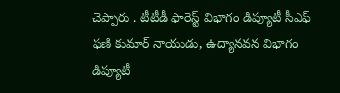చెప్పారు . టీటీడీ ఫారెస్ట్ విభాగం డిప్యూటీ సీఎఫ్ ఫణి కుమార్ నాయుడు, ఉద్యానవన విభాగం డిప్యూటీ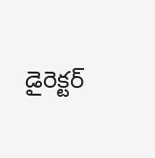డైరెక్టర్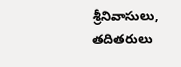శ్రీనివాసులు, తదితరులు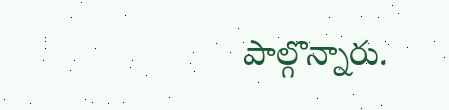పాల్గొన్నారు.